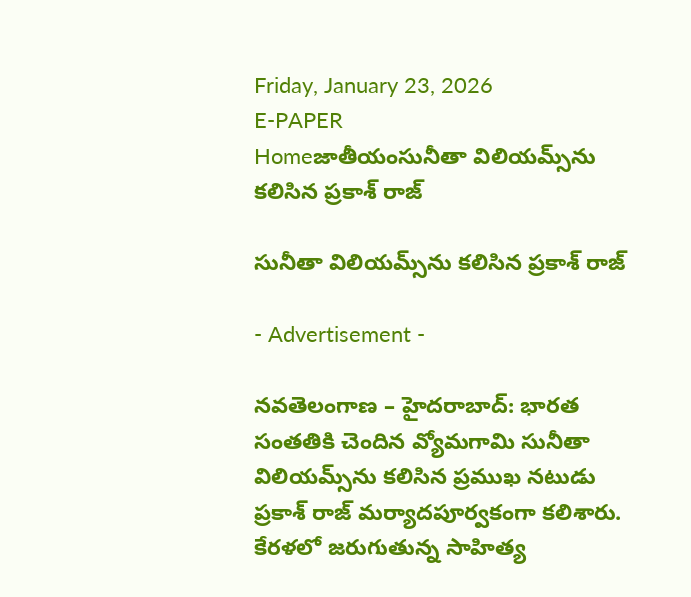Friday, January 23, 2026
E-PAPER
Homeజాతీయంసునీతా విలియమ్స్‌ను కలిసిన ప్రకాశ్ రాజ్

సునీతా విలియమ్స్‌ను కలిసిన ప్రకాశ్ రాజ్

- Advertisement -

నవతెలంగాణ – హైదరాబాద్: భారత సంతతికి చెందిన వ్యోమగామి సునీతా విలియమ్స్‌ను కలిసిన ప్రముఖ నటుడు ప్రకాశ్ రాజ్ మర్యాదపూర్వకంగా కలిశారు. కేరళలో జరుగుతున్న సాహిత్య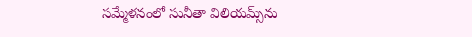సమ్మేళనంలో సునీతా విలియమ్స్‌ను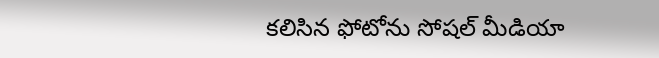కలిసిన ఫోటోను సోషల్ మీడియా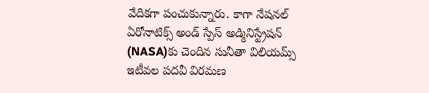వేదికగా పంచుకున్నారు. కాగా నేషనల్ ఏరోనాటిక్స్ అండ్ స్పేస్ అడ్మినిస్ట్రేషన్ (NASA)కు చెందిన సునీతా విలియమ్స్ ఇటీవల పదవీ విరమణ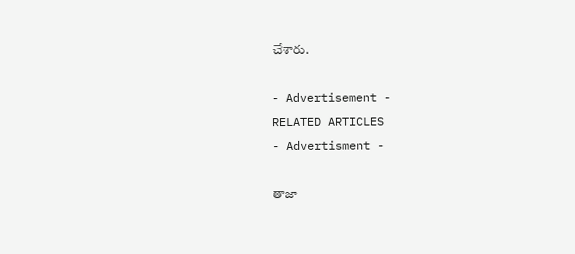చేశారు.

- Advertisement -
RELATED ARTICLES
- Advertisment -

తాజా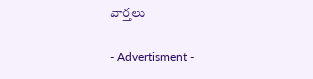వార్తలు

- Advertisment -